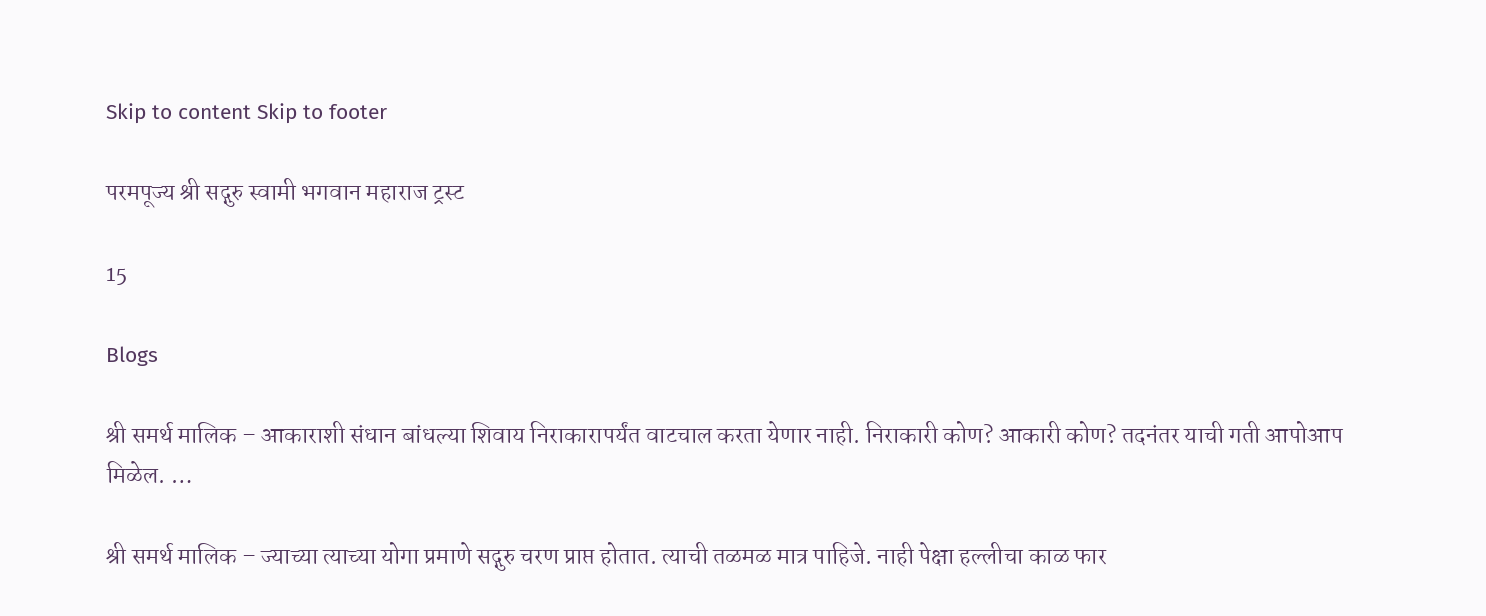Skip to content Skip to footer

परमपूज्य श्री सद्गुरु स्वामी भगवान महाराज ट्रस्ट

15

Blogs

श्री समर्थ मालिक – आकाराशी संधान बांधल्या शिवाय निराकारापर्यंत वाटचाल करता येणार नाही. निराकारी कोण? आकारी कोण? तदनंतर याची गती आपोआप मिळेल. …

श्री समर्थ मालिक – ज्याच्या त्याच्या योगा प्रमाणे सद्गुरु चरण प्राप्त होतात. त्याची तळमळ मात्र पाहिजे. नाही पेक्षा हल्लीचा काळ फार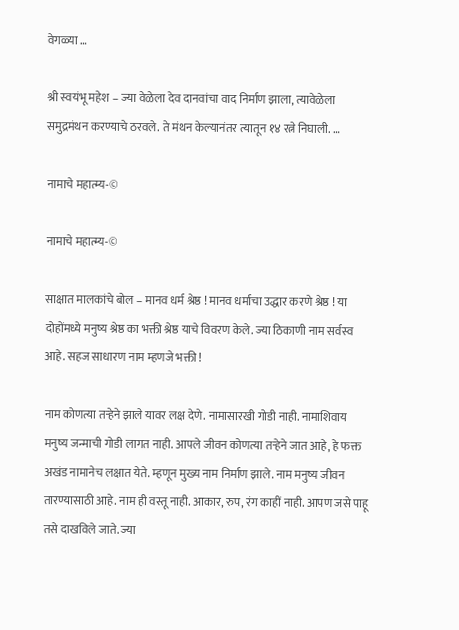वेगळ्या …

श्री स्वयंभू महेश – ज्या वेळेला देव दानवांचा वाद निर्माण झाला, त्यावेळेला समुद्रमंथन करण्याचे ठरवले. ते मंथन केल्यानंतर त्यातून १४ रत्ने निघाली. …

नामाचे महात्म्य-©

नामाचे महात्म्य-©

साक्षात मालकांचे बोल – मानव धर्म श्रेष्ठ ! मानव धर्माचा उद्धार करणे श्रेष्ठ ! या दोहोंमध्ये मनुष्य श्रेष्ठ का भक्ती श्रेष्ठ याचे विवरण केले. ज्या ठिकाणी नाम सर्वस्व आहे. सहज साधारण नाम म्हणजे भक्ती !

नाम कोणत्या तऱ्हेने झाले यावर लक्ष देणे. नामासारखी गोडी नाही. नामाशिवाय मनुष्य जन्माची गोडी लागत नाही. आपले जीवन कोणत्या तऱ्हेने जात आहे, हे फक्त अखंड नामानेच लक्षात येते. म्हणून मुख्य नाम निर्माण झाले. नाम मनुष्य जीवन तारण्यासाठी आहे. नाम ही वस्तू नाही. आकार, रुप, रंग काहीं नाही. आपण जसे पाहू तसे दाखविले जाते. ज्या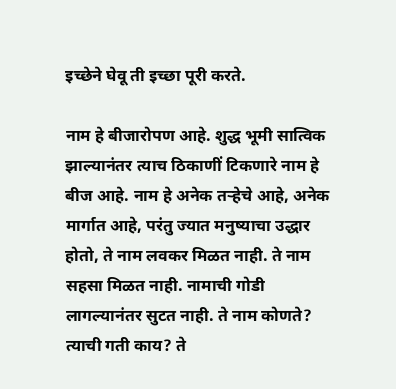इच्छेने घेवू ती इच्छा पूरी करते.

नाम हे बीजारोपण आहे. शुद्ध भूमी सात्विक झाल्यानंतर त्याच ठिकाणीं टिकणारे नाम हे बीज आहे. नाम हे अनेक तऱ्हेचे आहे, अनेक मार्गात आहे, परंतु ज्यात मनुष्याचा उद्धार होतो, ते नाम लवकर मिळत नाही. ते नाम सहसा मिळत नाही. नामाची गोडी लागल्यानंतर सुटत नाही. ते नाम कोणते? त्याची गती काय? ते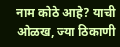नाम कोठे आहे? याची ओळख, ज्या ठिकाणी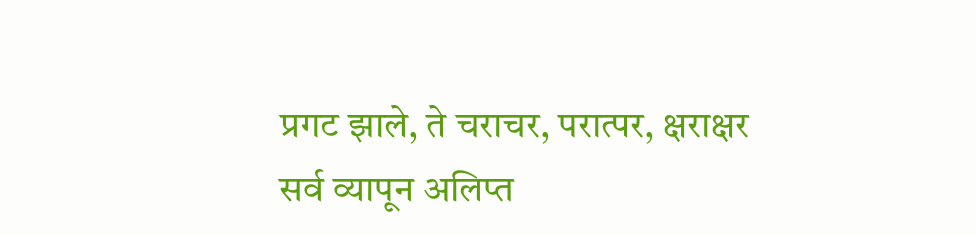प्रगट झाले, ते चराचर, परात्पर, क्षराक्षर सर्व व्यापून अलिप्त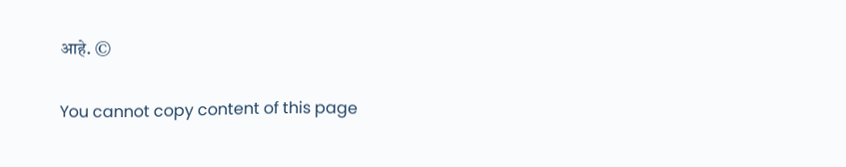आहे. ©

You cannot copy content of this page